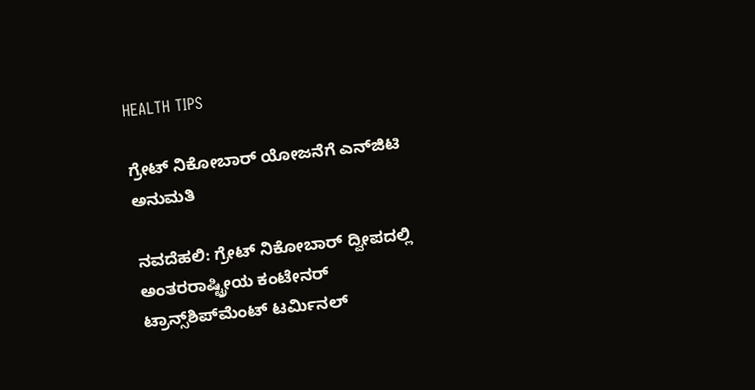HEALTH TIPS

ಗ್ರೇಟ್‌ ನಿಕೋಬಾರ್‌ ಯೋಜನೆಗೆ ಎನ್‌ಜಿಟಿ ಅನುಮತಿ

ನವದೆಹಲಿ: ಗ್ರೇಟ್‌ ನಿಕೋಬಾರ್‌ ದ್ವೀಪದಲ್ಲಿ ಅಂತರರಾಷ್ಟ್ರೀಯ ಕಂಟೇನರ್‌ ಟ್ರಾನ್ಸ್‌ಶಿಪ್‌ಮೆಂಟ್‌ ಟರ್ಮಿನಲ್‌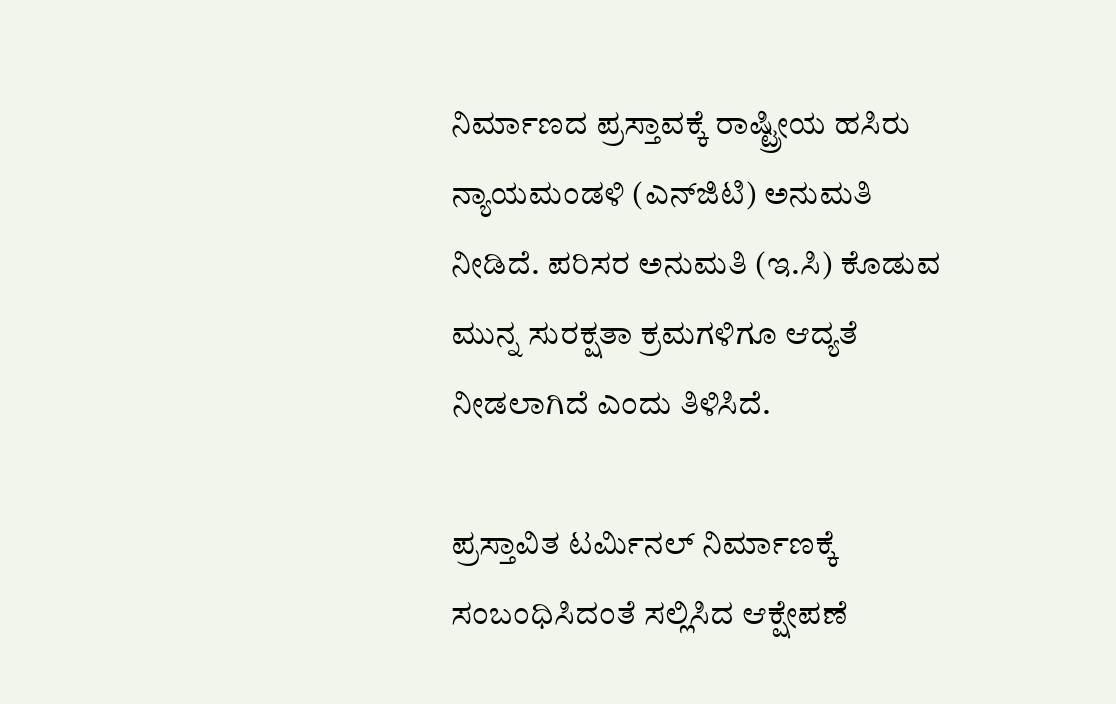ನಿರ್ಮಾಣದ ಪ್ರಸ್ತಾವಕ್ಕೆ ರಾಷ್ಟ್ರೀಯ ಹಸಿರು ನ್ಯಾಯಮಂಡಳಿ (ಎನ್‌ಜಿಟಿ) ಅನುಮತಿ ನೀಡಿದೆ. ಪರಿಸರ ಅನುಮತಿ (ಇ.ಸಿ) ಕೊಡುವ ಮುನ್ನ ಸುರಕ್ಷತಾ ಕ್ರಮಗಳಿಗೂ ಆದ್ಯತೆ ನೀಡಲಾಗಿದೆ ಎಂದು ತಿಳಿಸಿದೆ.

ಪ್ರಸ್ತಾವಿತ ಟರ್ಮಿನಲ್‌ ನಿರ್ಮಾಣಕ್ಕೆ ಸಂಬಂಧಿಸಿದಂತೆ ಸಲ್ಲಿಸಿದ ಆಕ್ಷೇಪಣೆ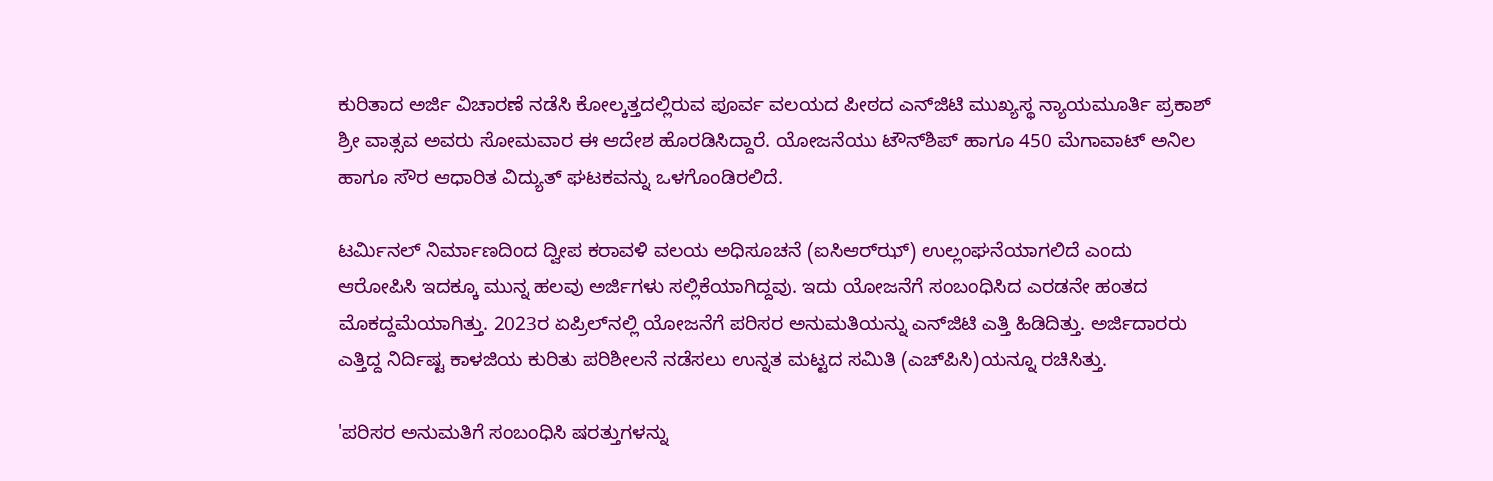ಕುರಿತಾದ ಅರ್ಜಿ ವಿಚಾರಣೆ ನಡೆಸಿ ಕೋಲ್ಕತ್ತದಲ್ಲಿರುವ ಪೂರ್ವ ವಲಯದ ಪೀಠದ ಎನ್‌ಜಿಟಿ ಮುಖ್ಯಸ್ಥ ನ್ಯಾಯಮೂರ್ತಿ ಪ್ರಕಾಶ್‌ ಶ್ರೀ ವಾತ್ಸವ ಅವರು ಸೋಮವಾರ ಈ ಆದೇಶ ಹೊರಡಿಸಿದ್ದಾರೆ. ಯೋಜನೆಯು ಟೌನ್‌ಶಿಪ್‌ ಹಾಗೂ 450 ಮೆಗಾವಾಟ್‌ ಅನಿಲ ಹಾಗೂ ಸೌರ ಆಧಾರಿತ ವಿದ್ಯುತ್‌ ಘಟಕವನ್ನು ಒಳಗೊಂಡಿರಲಿದೆ.

ಟರ್ಮಿನಲ್‌ ನಿರ್ಮಾಣದಿಂದ ದ್ವೀಪ ಕರಾವಳಿ ವಲಯ ಅಧಿಸೂಚನೆ (ಐಸಿಆರ್‌ಝ್‌) ಉಲ್ಲಂಘನೆಯಾಗಲಿದೆ ಎಂದು ಆರೋಪಿಸಿ ಇದಕ್ಕೂ ಮುನ್ನ ಹಲವು ಅರ್ಜಿಗಳು ಸಲ್ಲಿಕೆಯಾಗಿದ್ದವು. ಇದು ಯೋಜನೆಗೆ ಸಂಬಂಧಿಸಿದ ಎರಡನೇ ಹಂತದ ಮೊಕದ್ದಮೆಯಾಗಿತ್ತು. 2023ರ ಏಪ್ರಿಲ್‌ನಲ್ಲಿ ಯೋಜನೆಗೆ ಪರಿಸರ ಅನುಮತಿಯನ್ನು ಎನ್‌ಜಿಟಿ ಎತ್ತಿ ಹಿಡಿದಿತ್ತು. ಅರ್ಜಿದಾರರು ಎತ್ತಿದ್ದ ನಿರ್ದಿಷ್ಟ ಕಾಳಜಿಯ ಕುರಿತು ಪರಿಶೀಲನೆ ನಡೆಸಲು ಉನ್ನತ ಮಟ್ಟದ ಸಮಿತಿ (ಎಚ್‌ಪಿಸಿ)ಯನ್ನೂ ರಚಿಸಿತ್ತು.

'ಪರಿಸರ ಅನುಮತಿಗೆ ಸಂಬಂಧಿಸಿ ಷರತ್ತುಗಳನ್ನು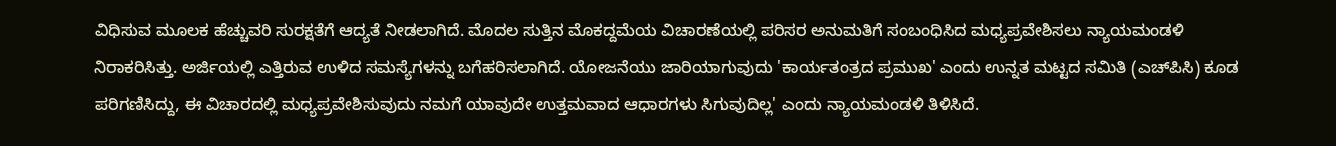ವಿಧಿಸುವ ಮೂಲಕ ಹೆಚ್ಚುವರಿ ಸುರಕ್ಷತೆಗೆ ಆದ್ಯತೆ ನೀಡಲಾಗಿದೆ. ಮೊದಲ ಸುತ್ತಿನ ಮೊಕದ್ದಮೆಯ ವಿಚಾರಣೆಯಲ್ಲಿ ಪರಿಸರ ಅನುಮತಿಗೆ ಸಂಬಂಧಿಸಿದ ಮಧ್ಯಪ್ರವೇಶಿಸಲು ನ್ಯಾಯಮಂಡಳಿ ನಿರಾಕರಿಸಿತ್ತು. ಅರ್ಜಿಯಲ್ಲಿ ಎತ್ತಿರುವ ಉಳಿದ ಸಮಸ್ಯೆಗಳನ್ನು ಬಗೆಹರಿಸಲಾಗಿದೆ. ಯೋಜನೆಯು ಜಾರಿಯಾಗುವುದು 'ಕಾರ್ಯತಂತ್ರದ ಪ್ರಮುಖ' ಎಂದು ಉನ್ನತ ಮಟ್ಟದ ಸಮಿತಿ (ಎಚ್‌ಪಿಸಿ) ಕೂಡ ಪರಿಗಣಿಸಿದ್ದು, ಈ ವಿಚಾರದಲ್ಲಿ ಮಧ್ಯಪ್ರವೇಶಿಸುವುದು ನಮಗೆ ಯಾವುದೇ ಉತ್ತಮವಾದ ಆಧಾರಗಳು ಸಿಗುವುದಿಲ್ಲ' ಎಂದು ನ್ಯಾಯಮಂಡಳಿ ತಿಳಿಸಿದೆ.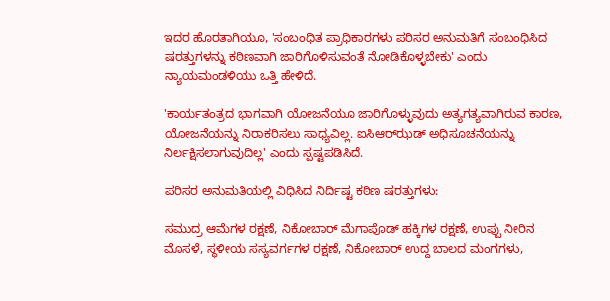ಇದರ ಹೊರತಾಗಿಯೂ, 'ಸಂಬಂಧಿತ ಪ್ರಾಧಿಕಾರಗಳು ಪರಿಸರ ಅನುಮತಿಗೆ ಸಂಬಂಧಿಸಿದ ಷರತ್ತುಗಳನ್ನು ಕಠಿಣವಾಗಿ ಜಾರಿಗೊಳಿಸುವಂತೆ ನೋಡಿಕೊಳ್ಳಬೇಕು' ಎಂದು ನ್ಯಾಯಮಂಡಳಿಯು ಒತ್ತಿ ಹೇಳಿದೆ.

'ಕಾರ್ಯತಂತ್ರದ ಭಾಗವಾಗಿ ಯೋಜನೆಯೂ ಜಾರಿಗೊಳ್ಳುವುದು ಅತ್ಯಗತ್ಯವಾಗಿರುವ ಕಾರಣ, ಯೋಜನೆಯನ್ನು ನಿರಾಕರಿಸಲು ಸಾಧ್ಯವಿಲ್ಲ. ಐಸಿಆರ್‌ಝಡ್‌ ಅಧಿಸೂಚನೆಯನ್ನು ನಿರ್ಲಕ್ಷಿಸಲಾಗುವುದಿಲ್ಲ' ಎಂದು ಸ್ಪಷ್ಟಪಡಿಸಿದೆ.

ಪರಿಸರ ಅನುಮತಿಯಲ್ಲಿ ವಿಧಿಸಿದ ನಿರ್ದಿಷ್ಟ ಕಠಿಣ ಷರತ್ತುಗಳು:

ಸಮುದ್ರ ಆಮೆಗಳ ರಕ್ಷಣೆ, ನಿಕೋಬಾರ್‌ ಮೆಗಾಪೊಡ್‌ ಹಕ್ಕಿಗಳ ರಕ್ಷಣೆ, ಉಪ್ಪು ನೀರಿನ ಮೊಸಳೆ, ಸ್ಥಳೀಯ ಸಸ್ಯವರ್ಗಗಳ ರಕ್ಷಣೆ, ನಿಕೋಬಾರ್‌ ಉದ್ದ ಬಾಲದ ಮಂಗಗಳು,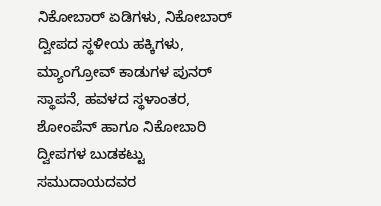ನಿಕೋಬಾರ್‌ ಏಡಿಗಳು, ನಿಕೋಬಾರ್‌ ದ್ವೀಪದ ಸ್ಥಳೀಯ ಹಕ್ಕಿಗಳು, ಮ್ಯಾಂಗ್ರೋವ್‌ ಕಾಡುಗಳ ಪುನರ್‌ ಸ್ಥಾಪನೆ, ಹವಳದ ಸ್ಥಳಾಂತರ, ಶೋಂಪೆನ್‌ ಹಾಗೂ ನಿಕೋಬಾರಿ ದ್ವೀಪಗಳ ಬುಡಕಟ್ಟು ಸಮುದಾಯದವರ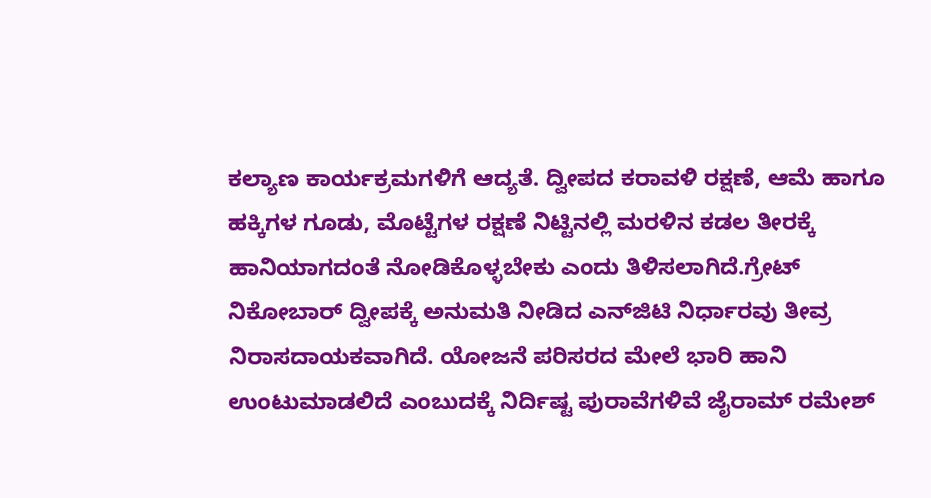ಕಲ್ಯಾಣ ಕಾರ್ಯಕ್ರಮಗಳಿಗೆ ಆದ್ಯತೆ. ದ್ವೀಪದ ಕರಾವಳಿ ರಕ್ಷಣೆ, ಆಮೆ ಹಾಗೂ ಹಕ್ಕಿಗಳ ಗೂಡು, ಮೊಟ್ಟೆಗಳ ರಕ್ಷಣೆ ನಿಟ್ಟಿನಲ್ಲಿ ಮರಳಿನ ಕಡಲ ತೀರಕ್ಕೆ ಹಾನಿಯಾಗದಂತೆ ನೋಡಿಕೊಳ್ಳಬೇಕು ಎಂದು ತಿಳಿಸಲಾಗಿದೆ.ಗ್ರೇಟ್‌ ನಿಕೋಬಾರ್‌ ದ್ವೀಪಕ್ಕೆ ಅನುಮತಿ ನೀಡಿದ ಎನ್‌ಜಿಟಿ ನಿರ್ಧಾರವು ತೀವ್ರ ನಿರಾಸದಾಯಕವಾಗಿದೆ. ಯೋಜನೆ ಪರಿಸರದ ಮೇಲೆ ಭಾರಿ ಹಾನಿ ಉಂಟುಮಾಡಲಿದೆ ಎಂಬುದಕ್ಕೆ ನಿರ್ದಿಷ್ಟ ಪುರಾವೆಗಳಿವೆ ಜೈರಾಮ್‌ ರಮೇಶ್‌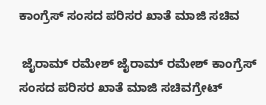ಕಾಂಗ್ರೆಸ್‌ ಸಂಸದ ಪರಿಸರ ಖಾತೆ ಮಾಜಿ ಸಚಿವ

 ಜೈರಾಮ್ ರಮೇಶ್ ಜೈರಾಮ್‌ ರಮೇಶ್‌ ಕಾಂಗ್ರೆಸ್‌ ಸಂಸದ ಪರಿಸರ ಖಾತೆ ಮಾಜಿ ಸಚಿವಗ್ರೇಟ್‌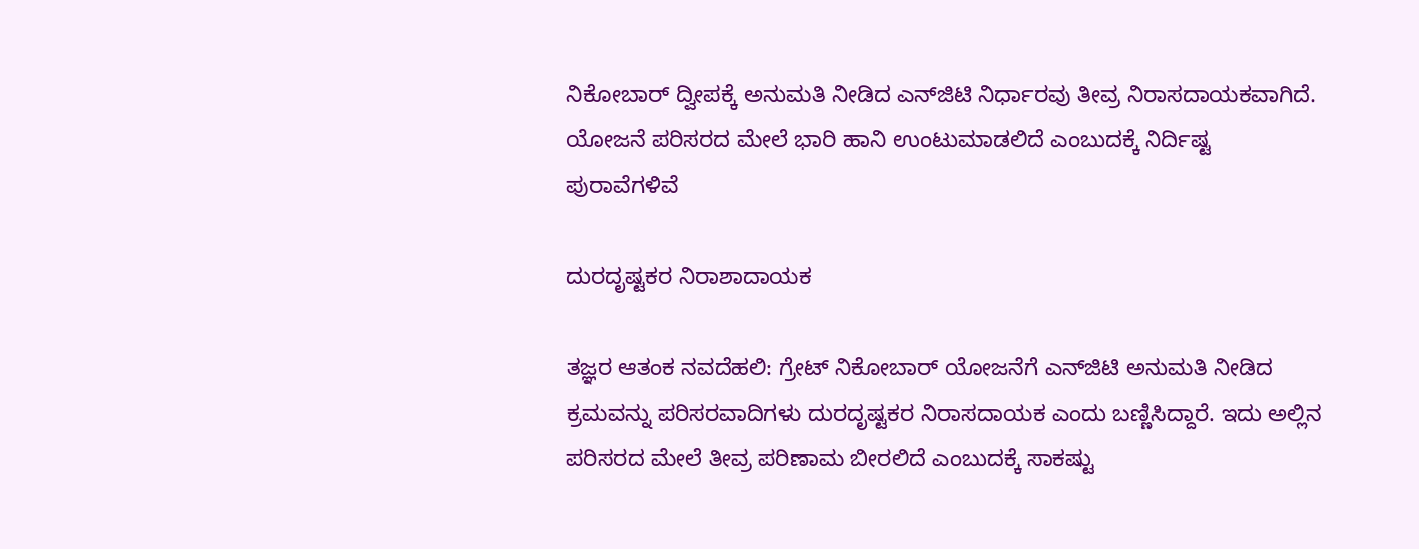ನಿಕೋಬಾರ್‌ ದ್ವೀಪಕ್ಕೆ ಅನುಮತಿ ನೀಡಿದ ಎನ್‌ಜಿಟಿ ನಿರ್ಧಾರವು ತೀವ್ರ ನಿರಾಸದಾಯಕವಾಗಿದೆ. ಯೋಜನೆ ಪರಿಸರದ ಮೇಲೆ ಭಾರಿ ಹಾನಿ ಉಂಟುಮಾಡಲಿದೆ ಎಂಬುದಕ್ಕೆ ನಿರ್ದಿಷ್ಟ ಪುರಾವೆಗಳಿವೆ

ದುರದೃಷ್ಟಕರ ನಿರಾಶಾದಾಯಕ

ತಜ್ಞರ ಆತಂಕ ನವದೆಹಲಿ: ಗ್ರೇಟ್‌ ನಿಕೋಬಾರ್‌ ಯೋಜನೆಗೆ ಎನ್‌ಜಿಟಿ ಅನುಮತಿ ನೀಡಿದ ಕ್ರಮವನ್ನು ಪರಿಸರವಾದಿಗಳು ದುರದೃಷ್ಟಕರ ನಿರಾಸದಾಯಕ ಎಂದು ಬಣ್ಣಿಸಿದ್ದಾರೆ. ಇದು ಅಲ್ಲಿನ ಪರಿಸರದ ಮೇಲೆ ತೀವ್ರ ಪರಿಣಾಮ ಬೀರಲಿದೆ ಎಂಬುದಕ್ಕೆ ಸಾಕಷ್ಟು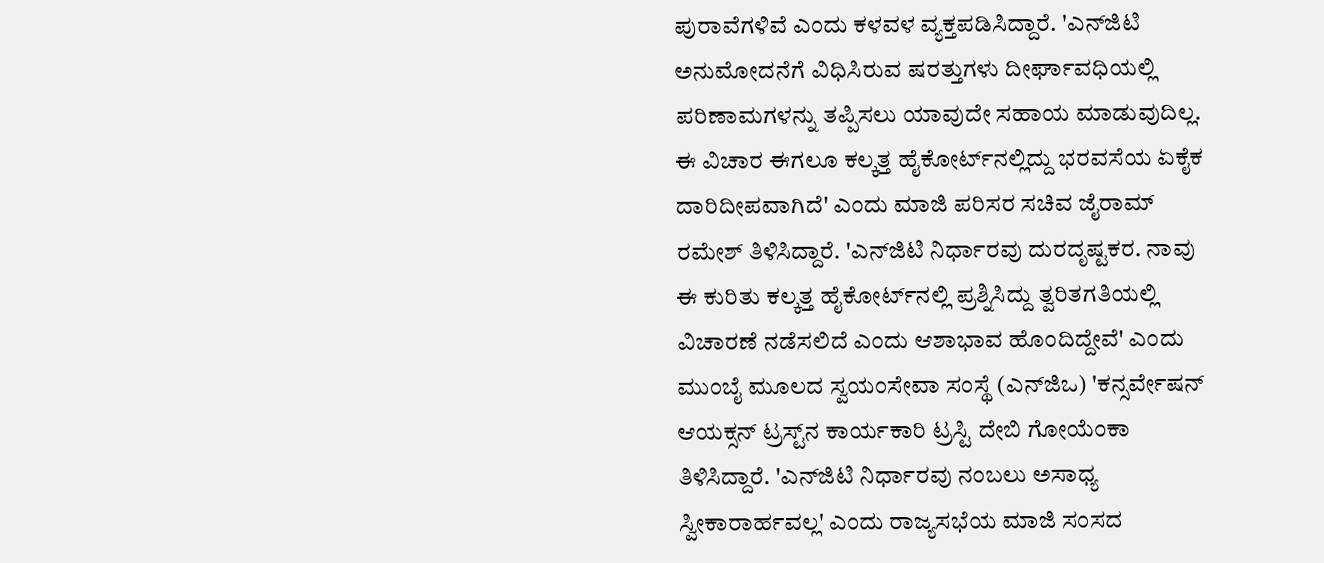ಪುರಾವೆಗಳಿವೆ ಎಂದು ಕಳವಳ ವ್ಯಕ್ತಪಡಿಸಿದ್ದಾರೆ. 'ಎನ್‌ಜಿಟಿ ಅನುಮೋದನೆಗೆ ವಿಧಿಸಿರುವ ಷರತ್ತುಗಳು ದೀರ್ಘಾವಧಿಯಲ್ಲಿ ಪರಿಣಾಮಗಳನ್ನು ತಪ್ಪಿಸಲು ಯಾವುದೇ ಸಹಾಯ ಮಾಡುವುದಿಲ್ಲ. ಈ ವಿಚಾರ ಈಗಲೂ ಕಲ್ಕತ್ತ ಹೈಕೋರ್ಟ್‌ನಲ್ಲಿದ್ದು ಭರವಸೆಯ ಏಕೈಕ ದಾರಿದೀಪವಾಗಿದೆ' ಎಂದು ಮಾಜಿ ಪರಿಸರ ಸಚಿವ ಜೈರಾಮ್‌ ರಮೇಶ್‌ ತಿಳಿಸಿದ್ದಾರೆ. 'ಎನ್‌ಜಿಟಿ ನಿರ್ಧಾರವು ದುರದೃಷ್ಟಕರ. ನಾವು ಈ ಕುರಿತು ಕಲ್ಕತ್ತ ಹೈಕೋರ್ಟ್‌ನಲ್ಲಿ ಪ್ರಶ್ನಿಸಿದ್ದು ತ್ವರಿತಗತಿಯಲ್ಲಿ ವಿಚಾರಣೆ ನಡೆಸಲಿದೆ ಎಂದು ಆಶಾಭಾವ ಹೊಂದಿದ್ದೇವೆ' ಎಂದು ಮುಂಬೈ ಮೂಲದ ಸ್ವಯಂಸೇವಾ ಸಂಸ್ಥೆ (ಎನ್‌ಜಿಒ) 'ಕನ್ಸರ್ವೇಷನ್‌ ಆಯಕ್ಸನ್‌ ಟ್ರಸ್ಟ್‌ನ ಕಾರ್ಯಕಾರಿ ಟ್ರಸ್ಟಿ ದೇಬಿ ಗೋಯೆಂಕಾ ತಿಳಿಸಿದ್ದಾರೆ. 'ಎನ್‌ಜಿಟಿ ನಿರ್ಧಾರವು ನಂಬಲು ಅಸಾಧ್ಯ ಸ್ವೀಕಾರಾರ್ಹವಲ್ಲ' ಎಂದು ರಾಜ್ಯಸಭೆಯ ಮಾಜಿ ಸಂಸದ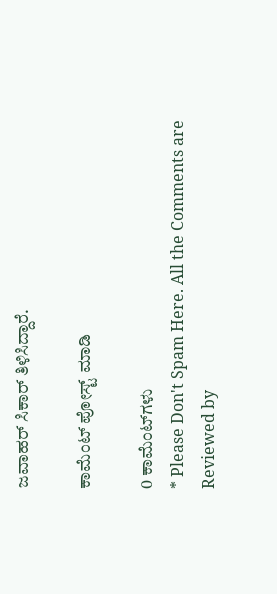ಜವಾಹರ್ ಸಿಕಾರ್ ತಿಳಿಸಿದ್ದಾರೆ.

ಕಾಮೆಂಟ್‌‌ ಪೋಸ್ಟ್‌ ಮಾಡಿ

0 ಕಾಮೆಂಟ್‌ಗಳು
* Please Don't Spam Here. All the Comments are Reviewed by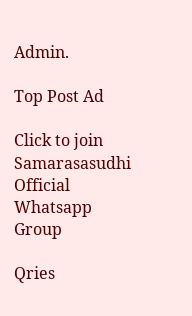Admin.

Top Post Ad

Click to join Samarasasudhi Official Whatsapp Group

Qries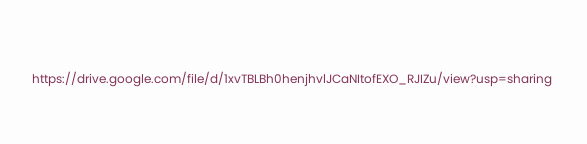https://drive.google.com/file/d/1xvTBLBh0henjhvlJCaNItofEXO_RJIZu/view?usp=sharing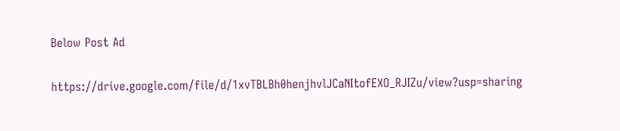Below Post Ad

https://drive.google.com/file/d/1xvTBLBh0henjhvlJCaNItofEXO_RJIZu/view?usp=sharing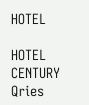HOTEL

HOTEL
CENTURY
Qries